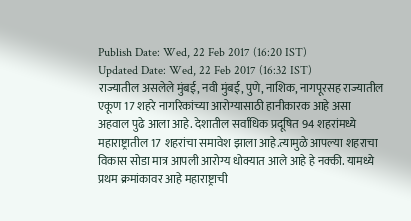Publish Date: Wed, 22 Feb 2017 (16:20 IST)
Updated Date: Wed, 22 Feb 2017 (16:32 IST)
राज्यातील असलेले मुंबई, नवी मुंबई, पुणे, नाशिक, नागपूरसह राज्यातील एकूण 17 शहरे नागरिकांच्या आरोग्यासाठी हानीकारक आहे असा अहवाल पुढे आला आहे. देशातील सर्वाधिक प्रदूषित 94 शहरांमध्ये महाराष्ट्रातील 17 शहरांचा समावेश झाला आहे.त्यामुळे आपल्या शहराचा विकास सोडा मात्र आपली आरोग्य धोक्यात आले आहे हे नक्की. यामध्ये प्रथम क्रमांकावर आहे महाराष्ट्राची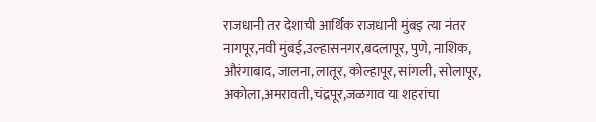राजधानी तर देशाची आर्थिक राजधानी मुंबइ त्या नंतर नागपूर,नवी मुंबई,उल्हासनगर,बदलापूर, पुणे, नाशिक, औरंगाबाद, जालना, लातूर, कोल्हापूर, सांगली, सोलापूर, अकोला,अमरावती,चंद्रपूर,जळगाव या शहरांचा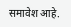समावेश आहे.